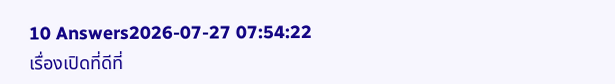10 Answers2026-07-27 07:54:22
เรื่องเปิดที่ดีที่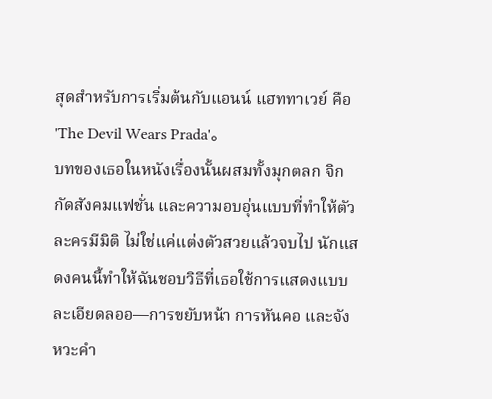สุดสำหรับการเริ่มต้นกับแอนน์ แฮททาเวย์ คือ 'The Devil Wears Prada'。
บทของเธอในหนังเรื่องนั้นผสมทั้งมุกตลก จิกกัดสังคมแฟชั่น และความอบอุ่นแบบที่ทำให้ตัวละครมีมิติ ไม่ใช่แค่แต่งตัวสวยแล้วจบไป นักแสดงคนนี้ทำให้ฉันชอบวิธีที่เธอใช้การแสดงแบบละเอียดลออ—การขยับหน้า การหันคอ และจังหวะคำ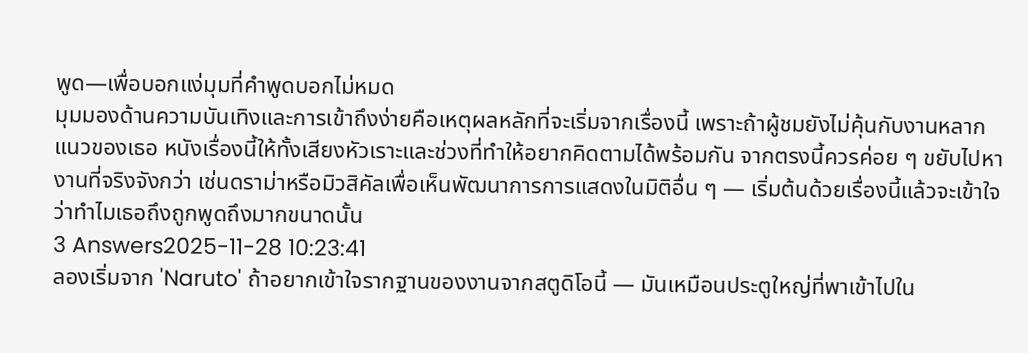พูด—เพื่อบอกแง่มุมที่คำพูดบอกไม่หมด
มุมมองด้านความบันเทิงและการเข้าถึงง่ายคือเหตุผลหลักที่จะเริ่มจากเรื่องนี้ เพราะถ้าผู้ชมยังไม่คุ้นกับงานหลากแนวของเธอ หนังเรื่องนี้ให้ทั้งเสียงหัวเราะและช่วงที่ทำให้อยากคิดตามได้พร้อมกัน จากตรงนี้ควรค่อย ๆ ขยับไปหางานที่จริงจังกว่า เช่นดราม่าหรือมิวสิคัลเพื่อเห็นพัฒนาการการแสดงในมิติอื่น ๆ — เริ่มต้นด้วยเรื่องนี้แล้วจะเข้าใจว่าทำไมเธอถึงถูกพูดถึงมากขนาดนั้น
3 Answers2025-11-28 10:23:41
ลองเริ่มจาก 'Naruto' ถ้าอยากเข้าใจรากฐานของงานจากสตูดิโอนี้ — มันเหมือนประตูใหญ่ที่พาเข้าไปใน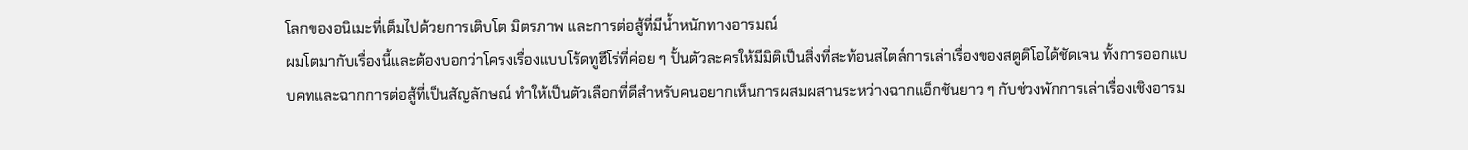โลกของอนิเมะที่เต็มไปด้วยการเติบโต มิตรภาพ และการต่อสู้ที่มีน้ำหนักทางอารมณ์
ผมโตมากับเรื่องนี้และต้องบอกว่าโครงเรื่องแบบโร้ดทูฮีโร่ที่ค่อย ๆ ปั้นตัวละครให้มีมิติเป็นสิ่งที่สะท้อนสไตล์การเล่าเรื่องของสตูดิโอได้ชัดเจน ทั้งการออกแบบคทและฉากการต่อสู้ที่เป็นสัญลักษณ์ ทำให้เป็นตัวเลือกที่ดีสำหรับคนอยากเห็นการผสมผสานระหว่างฉากแอ็กชันยาว ๆ กับช่วงพักการเล่าเรื่องเชิงอารม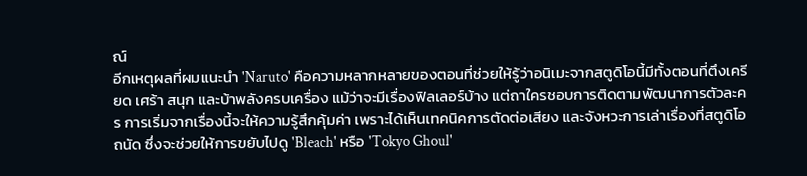ณ์
อีกเหตุผลที่ผมแนะนำ 'Naruto' คือความหลากหลายของตอนที่ช่วยให้รู้ว่าอนิเมะจากสตูดิโอนี้มีทั้งตอนที่ตึงเครียด เศร้า สนุก และบ้าพลังครบเครื่อง แม้ว่าจะมีเรื่องฟิลเลอร์บ้าง แต่ถาใครชอบการติดตามพัฒนาการตัวละคร การเริ่มจากเรื่องนี้จะให้ความรู้สึกคุ้มค่า เพราะได้เห็นเทคนิคการตัดต่อเสียง และจังหวะการเล่าเรื่องที่สตูดิโอถนัด ซึ่งจะช่วยให้การขยับไปดู 'Bleach' หรือ 'Tokyo Ghoul'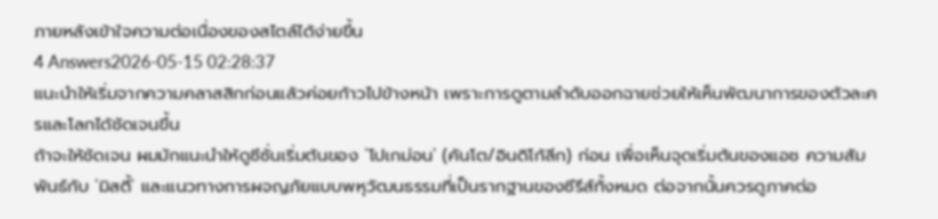ภายหลังเข้าใจความต่อเนื่องของสไตล์ได้ง่ายขึ้น
4 Answers2026-05-15 02:28:37
แนะนำให้เริ่มจากความคลาสสิกก่อนแล้วค่อยก้าวไปข้างหน้า เพราะการดูตามลำดับออกฉายช่วยให้เห็นพัฒนาการของตัวละครและโลกได้ชัดเจนขึ้น
ถ้าจะให้ชัดเจน ผมมักแนะนำให้ดูซีซั่นเริ่มต้นของ 'โปเกม่อน' (คันโต/อินดิโก้ลีก) ก่อน เพื่อเห็นจุดเริ่มต้นของแอช ความสัมพันธ์กับ 'มิสตี้' และแนวทางการผจญภัยแบบพหุวัฒนธรรมที่เป็นรากฐานของซีรีส์ทั้งหมด ต่อจากนั้นควรดูภาคต่อ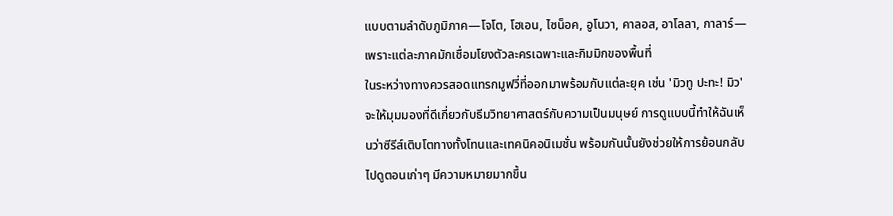แบบตามลำดับภูมิภาค—โจโต, โฮเอน, ไซน็อค, อูโนวา, คาลอส, อาโลลา, กาลาร์—เพราะแต่ละภาคมักเชื่อมโยงตัวละครเฉพาะและกิมมิกของพื้นที่
ในระหว่างทางควรสอดแทรกมูฟวี่ที่ออกมาพร้อมกับแต่ละยุค เช่น 'มิวทู ปะทะ! มิว' จะให้มุมมองที่ดีเกี่ยวกับธีมวิทยาศาสตร์กับความเป็นมนุษย์ การดูแบบนี้ทำให้ฉันเห็นว่าซีรีส์เติบโตทางทั้งโทนและเทคนิคอนิเมชั่น พร้อมกันนั้นยังช่วยให้การย้อนกลับไปดูตอนเก่าๆ มีความหมายมากขึ้น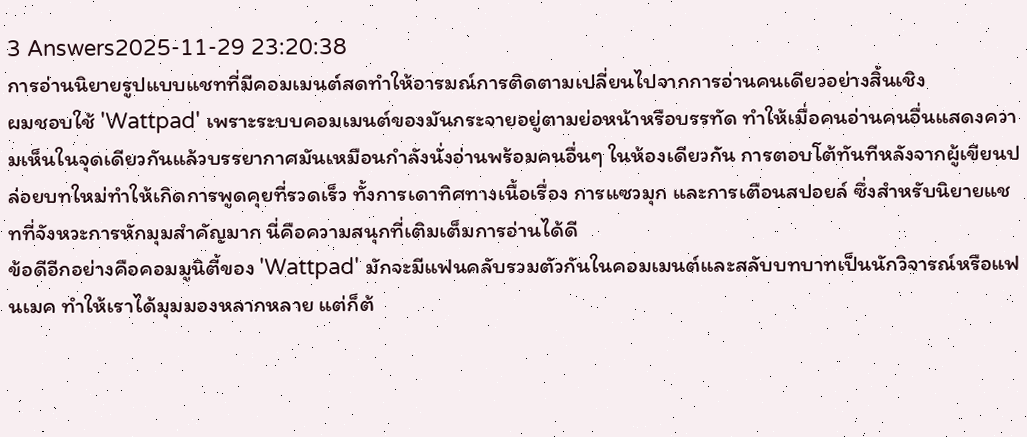3 Answers2025-11-29 23:20:38
การอ่านนิยายรูปแบบแชทที่มีคอมเมนต์สดทำให้อารมณ์การติดตามเปลี่ยนไปจากการอ่านคนเดียวอย่างสิ้นเชิง
ผมชอบใช้ 'Wattpad' เพราะระบบคอมเมนต์ของมันกระจายอยู่ตามย่อหน้าหรือบรรทัด ทำให้เมื่อคนอ่านคนอื่นแสดงความเห็นในจุดเดียวกันแล้วบรรยากาศมันเหมือนกำลังนั่งอ่านพร้อมคนอื่นๆ ในห้องเดียวกัน การตอบโต้ทันทีหลังจากผู้เขียนปล่อยบทใหม่ทำให้เกิดการพูดคุยที่รวดเร็ว ทั้งการเดาทิศทางเนื้อเรื่อง การแซวมุก และการเตือนสปอยล์ ซึ่งสำหรับนิยายแชทที่จังหวะการหักมุมสำคัญมาก นี่คือความสนุกที่เติมเต็มการอ่านได้ดี
ข้อดีอีกอย่างคือคอมมูนิตี้ของ 'Wattpad' มักจะมีแฟนคลับรวมตัวกันในคอมเมนต์และสลับบทบาทเป็นนักวิจารณ์หรือแฟนเมค ทำให้เราได้มุมมองหลากหลาย แต่ก็ต้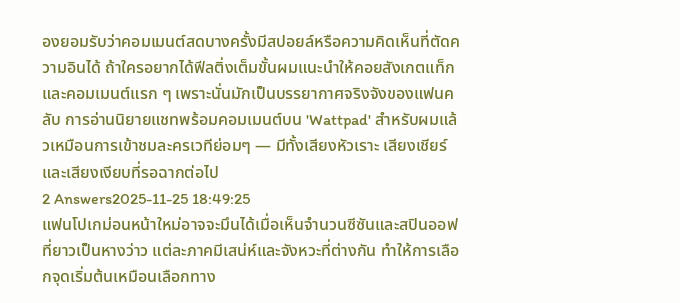องยอมรับว่าคอมเมนต์สดบางครั้งมีสปอยล์หรือความคิดเห็นที่ตัดความอินได้ ถ้าใครอยากได้ฟีลติ่งเต็มขั้นผมแนะนำให้คอยสังเกตแท็กและคอมเมนต์แรก ๆ เพราะนั่นมักเป็นบรรยากาศจริงจังของแฟนคลับ การอ่านนิยายแชทพร้อมคอมเมนต์บน 'Wattpad' สำหรับผมแล้วเหมือนการเข้าชมละครเวทีย่อมๆ — มีทั้งเสียงหัวเราะ เสียงเชียร์ และเสียงเงียบที่รอฉากต่อไป
2 Answers2025-11-25 18:49:25
แฟนโปเกม่อนหน้าใหม่อาจจะมึนได้เมื่อเห็นจำนวนซีซันและสปินออฟที่ยาวเป็นหางว่าว แต่ละภาคมีเสน่ห์และจังหวะที่ต่างกัน ทำให้การเลือกจุดเริ่มต้นเหมือนเลือกทาง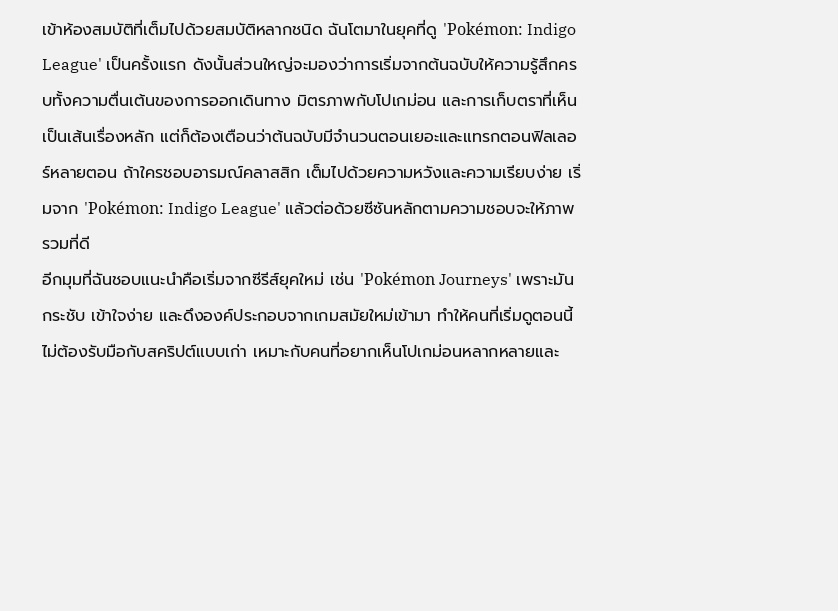เข้าห้องสมบัติที่เต็มไปด้วยสมบัติหลากชนิด ฉันโตมาในยุคที่ดู 'Pokémon: Indigo League' เป็นครั้งแรก ดังนั้นส่วนใหญ่จะมองว่าการเริ่มจากต้นฉบับให้ความรู้สึกครบทั้งความตื่นเต้นของการออกเดินทาง มิตรภาพกับโปเกม่อน และการเก็บตราที่เห็นเป็นเส้นเรื่องหลัก แต่ก็ต้องเตือนว่าต้นฉบับมีจำนวนตอนเยอะและแทรกตอนฟิลเลอร์หลายตอน ถ้าใครชอบอารมณ์คลาสสิก เต็มไปด้วยความหวังและความเรียบง่าย เริ่มจาก 'Pokémon: Indigo League' แล้วต่อด้วยซีซันหลักตามความชอบจะให้ภาพรวมที่ดี
อีกมุมที่ฉันชอบแนะนำคือเริ่มจากซีรีส์ยุคใหม่ เช่น 'Pokémon Journeys' เพราะมันกระชับ เข้าใจง่าย และดึงองค์ประกอบจากเกมสมัยใหม่เข้ามา ทำให้คนที่เริ่มดูตอนนี้ไม่ต้องรับมือกับสคริปต์แบบเก่า เหมาะกับคนที่อยากเห็นโปเกม่อนหลากหลายและ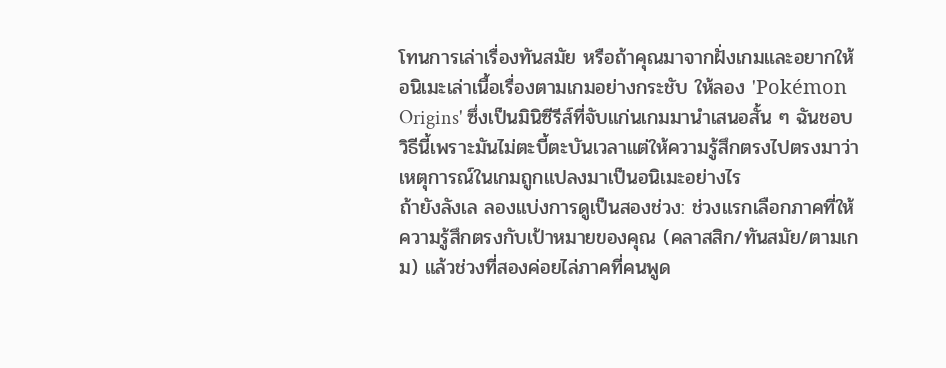โทนการเล่าเรื่องทันสมัย หรือถ้าคุณมาจากฝั่งเกมและอยากให้อนิเมะเล่าเนื้อเรื่องตามเกมอย่างกระชับ ให้ลอง 'Pokémon Origins' ซึ่งเป็นมินิซีรีส์ที่จับแก่นเกมมานำเสนอสั้น ๆ ฉันชอบวิธีนี้เพราะมันไม่ตะบี้ตะบันเวลาแต่ให้ความรู้สึกตรงไปตรงมาว่าเหตุการณ์ในเกมถูกแปลงมาเป็นอนิเมะอย่างไร
ถ้ายังลังเล ลองแบ่งการดูเป็นสองช่วง: ช่วงแรกเลือกภาคที่ให้ความรู้สึกตรงกับเป้าหมายของคุณ (คลาสสิก/ทันสมัย/ตามเกม) แล้วช่วงที่สองค่อยไล่ภาคที่คนพูด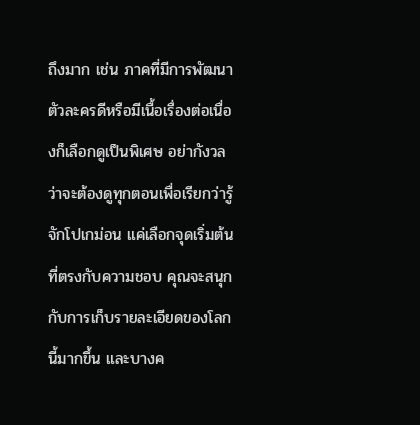ถึงมาก เช่น ภาคที่มีการพัฒนาตัวละครดีหรือมีเนื้อเรื่องต่อเนื่องก็เลือกดูเป็นพิเศษ อย่ากังวลว่าจะต้องดูทุกตอนเพื่อเรียกว่ารู้จักโปเกม่อน แค่เลือกจุดเริ่มต้นที่ตรงกับความชอบ คุณจะสนุกกับการเก็บรายละเอียดของโลกนี้มากขึ้น และบางค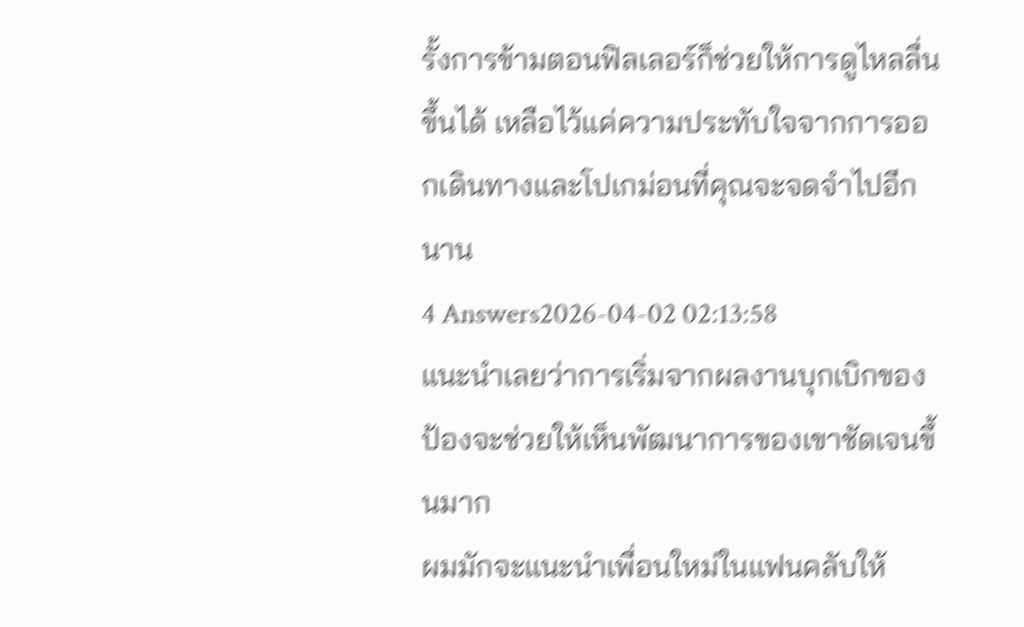รั้งการข้ามตอนฟิลเลอร์ก็ช่วยให้การดูไหลลื่นขึ้นได้ เหลือไว้แค่ความประทับใจจากการออกเดินทางและโปเกม่อนที่คุณจะจดจำไปอีกนาน
4 Answers2026-04-02 02:13:58
แนะนำเลยว่าการเริ่มจากผลงานบุกเบิกของป้องจะช่วยให้เห็นพัฒนาการของเขาชัดเจนขึ้นมาก
ผมมักจะแนะนำเพื่อนใหม่ในแฟนคลับให้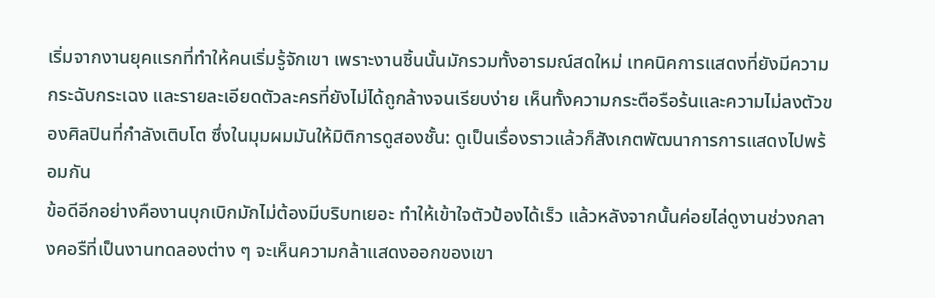เริ่มจากงานยุคแรกที่ทำให้คนเริ่มรู้จักเขา เพราะงานชิ้นนั้นมักรวมทั้งอารมณ์สดใหม่ เทคนิคการแสดงที่ยังมีความกระฉับกระเฉง และรายละเอียดตัวละครที่ยังไม่ได้ถูกล้างจนเรียบง่าย เห็นทั้งความกระตือรือร้นและความไม่ลงตัวของศิลปินที่กำลังเติบโต ซึ่งในมุมผมมันให้มิติการดูสองชั้น: ดูเป็นเรื่องราวแล้วก็สังเกตพัฒนาการการแสดงไปพร้อมกัน
ข้อดีอีกอย่างคืองานบุกเบิกมักไม่ต้องมีบริบทเยอะ ทำให้เข้าใจตัวป้องได้เร็ว แล้วหลังจากนั้นค่อยไล่ดูงานช่วงกลางคอรืที่เป็นงานทดลองต่าง ๆ จะเห็นความกล้าแสดงออกของเขา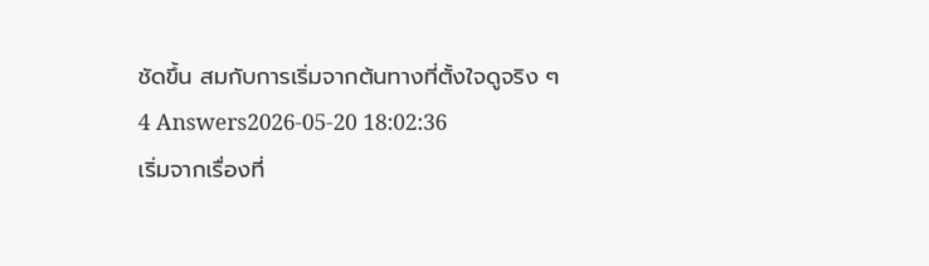ชัดขึ้น สมกับการเริ่มจากต้นทางที่ตั้งใจดูจริง ๆ
4 Answers2026-05-20 18:02:36
เริ่มจากเรื่องที่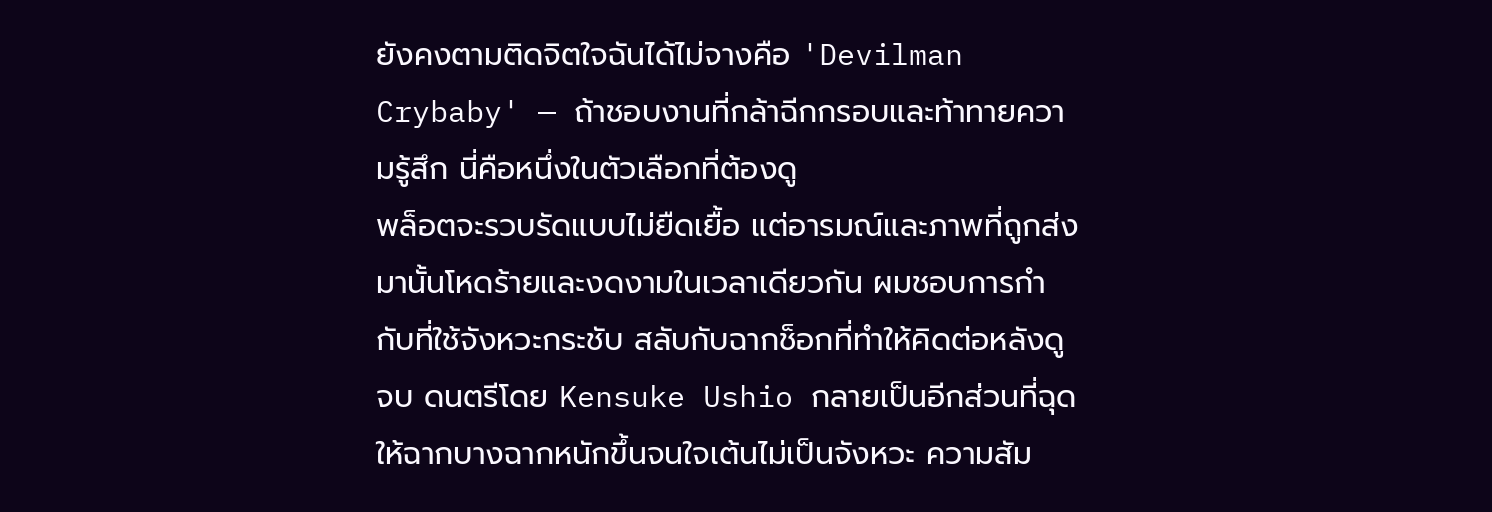ยังคงตามติดจิตใจฉันได้ไม่จางคือ 'Devilman Crybaby' — ถ้าชอบงานที่กล้าฉีกกรอบและท้าทายความรู้สึก นี่คือหนึ่งในตัวเลือกที่ต้องดู
พล็อตจะรวบรัดแบบไม่ยืดเยื้อ แต่อารมณ์และภาพที่ถูกส่งมานั้นโหดร้ายและงดงามในเวลาเดียวกัน ผมชอบการกำกับที่ใช้จังหวะกระชับ สลับกับฉากช็อกที่ทำให้คิดต่อหลังดูจบ ดนตรีโดย Kensuke Ushio กลายเป็นอีกส่วนที่ฉุดให้ฉากบางฉากหนักขึ้นจนใจเต้นไม่เป็นจังหวะ ความสัม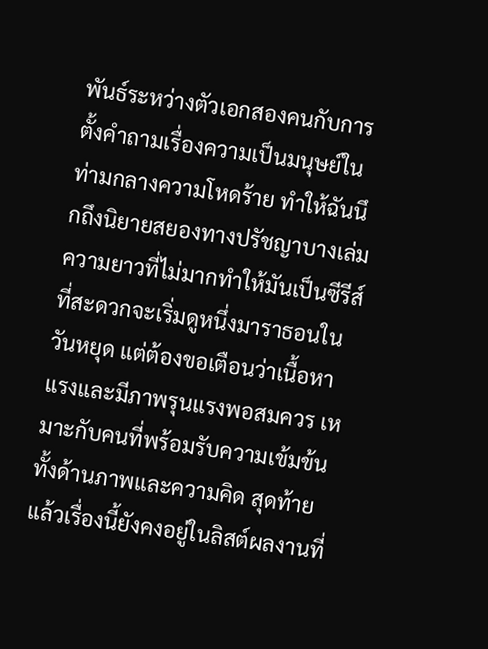พันธ์ระหว่างตัวเอกสองคนกับการตั้งคำถามเรื่องความเป็นมนุษย์ในท่ามกลางความโหดร้าย ทำให้ฉันนึกถึงนิยายสยองทางปรัชญาบางเล่ม
ความยาวที่ไม่มากทำให้มันเป็นซีรีส์ที่สะดวกจะเริ่มดูหนึ่งมาราธอนในวันหยุด แต่ต้องขอเตือนว่าเนื้อหาแรงและมีภาพรุนแรงพอสมควร เหมาะกับคนที่พร้อมรับความเข้มข้นทั้งด้านภาพและความคิด สุดท้ายแล้วเรื่องนี้ยังคงอยู่ในลิสต์ผลงานที่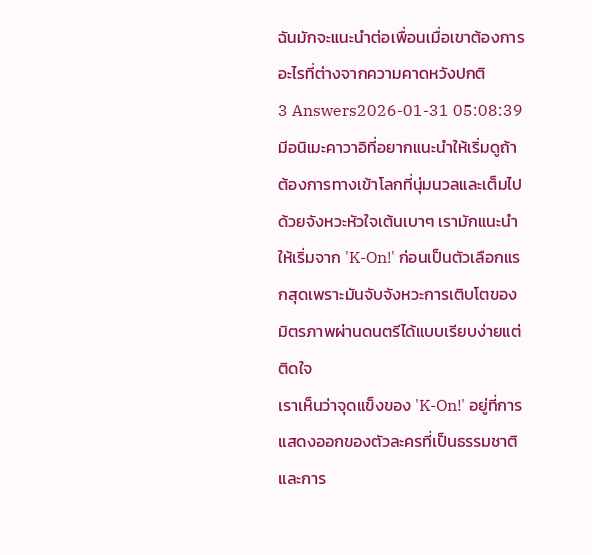ฉันมักจะแนะนำต่อเพื่อนเมื่อเขาต้องการอะไรที่ต่างจากความคาดหวังปกติ
3 Answers2026-01-31 05:08:39
มีอนิเมะคาวาอิที่อยากแนะนำให้เริ่มดูถ้าต้องการทางเข้าโลกที่นุ่มนวลและเต็มไปด้วยจังหวะหัวใจเต้นเบาๆ เรามักแนะนำให้เริ่มจาก 'K-On!' ก่อนเป็นตัวเลือกแรกสุดเพราะมันจับจังหวะการเติบโตของมิตรภาพผ่านดนตรีได้แบบเรียบง่ายแต่ติดใจ
เราเห็นว่าจุดแข็งของ 'K-On!' อยู่ที่การแสดงออกของตัวละครที่เป็นธรรมชาติและการ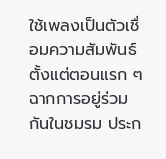ใช้เพลงเป็นตัวเชื่อมความสัมพันธ์ตั้งแต่ตอนแรก ๆ ฉากการอยู่ร่วมกันในชมรม ประก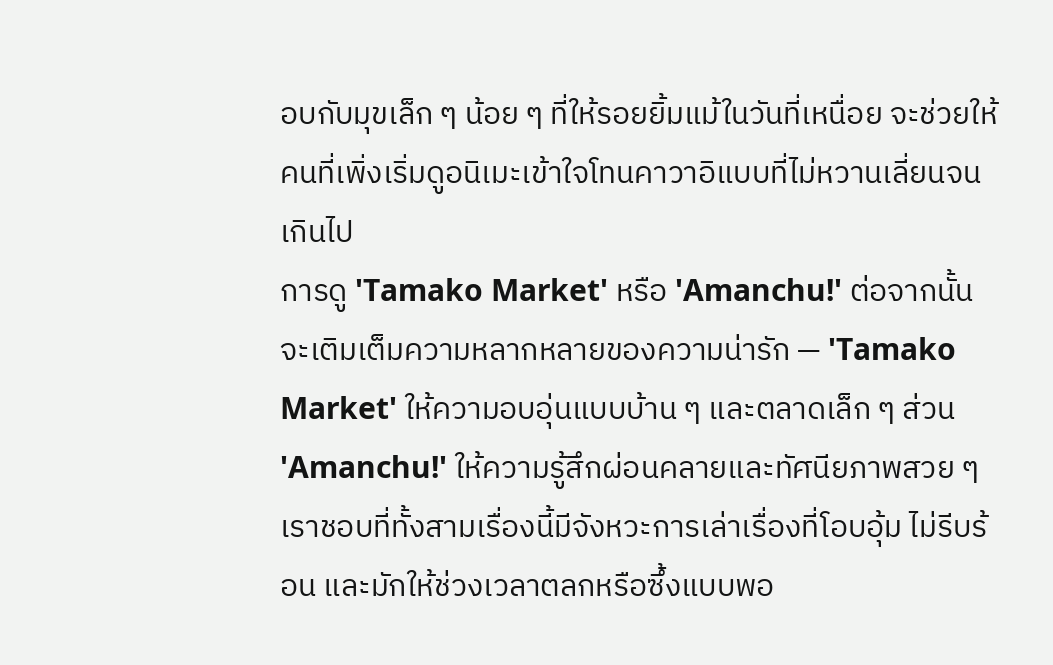อบกับมุขเล็ก ๆ น้อย ๆ ที่ให้รอยยิ้มแม้ในวันที่เหนื่อย จะช่วยให้คนที่เพิ่งเริ่มดูอนิเมะเข้าใจโทนคาวาอิแบบที่ไม่หวานเลี่ยนจนเกินไป
การดู 'Tamako Market' หรือ 'Amanchu!' ต่อจากนั้นจะเติมเต็มความหลากหลายของความน่ารัก — 'Tamako Market' ให้ความอบอุ่นแบบบ้าน ๆ และตลาดเล็ก ๆ ส่วน 'Amanchu!' ให้ความรู้สึกผ่อนคลายและทัศนียภาพสวย ๆ เราชอบที่ทั้งสามเรื่องนี้มีจังหวะการเล่าเรื่องที่โอบอุ้ม ไม่รีบร้อน และมักให้ช่วงเวลาตลกหรือซึ้งแบบพอ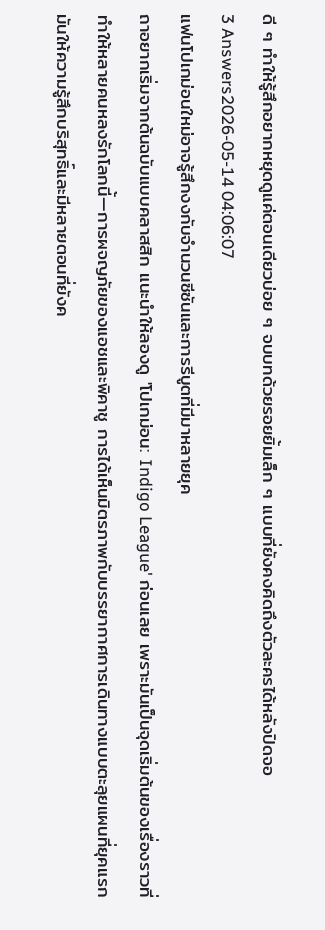ดี ๆ ทำให้รู้สึกอยากหยุดดูแค่ตอนเดียวบ่อย ๆ จบบทด้วยรอยยิ้มเล็ก ๆ แบบที่ยังคงคิดถึงตัวละครได้หลังปิดจอ
3 Answers2026-05-14 04:06:07
แฟนโปเกม่อนใหม่อาจรู้สึกงงกับจำนวนซีซันและการรีบูตที่มีมาหลายยุค
ถาอยากเริ่มจากต้นฉบับแบบคลาสสิก แนะนำให้ลองดู 'โปเกม่อน: Indigo League' ก่อนเลย เพราะมันเป็นจุดเริ่มต้นของเรื่องราวที่ทำให้หลายคนหลงรักโลกนี้—การผจญภัยของแอชและพิคาชู การได้เห็นมิตรภาพกับบรรยากาศการเดินทางแบบตะลุยแผนที่ยุคแรก มันให้ความรู้สึกบริสุทธิ์และมีหลายตอนที่ยังค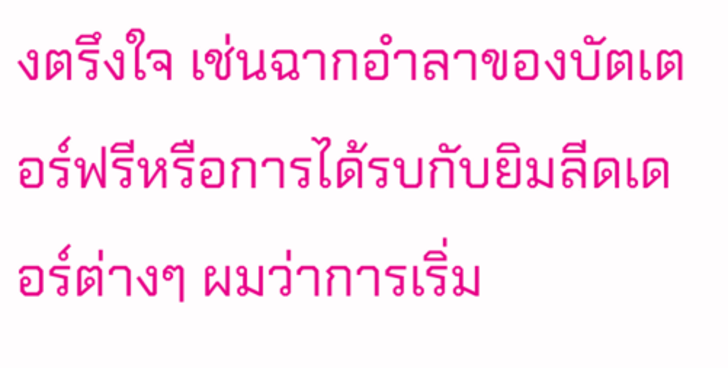งตรึงใจ เช่นฉากอำลาของบัตเตอร์ฟรีหรือการได้รบกับยิมลีดเดอร์ต่างๆ ผมว่าการเริ่ม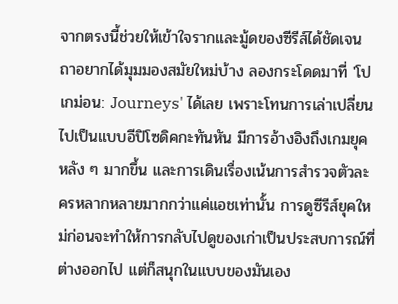จากตรงนี้ช่วยให้เข้าใจรากและมู้ดของซีรีส์ได้ชัดเจน
ถาอยากได้มุมมองสมัยใหม่บ้าง ลองกระโดดมาที่ 'โปเกม่อน: Journeys' ได้เลย เพราะโทนการเล่าเปลี่ยนไปเป็นแบบอีปิโซดิคกะทันหัน มีการอ้างอิงถึงเกมยุคหลัง ๆ มากขึ้น และการเดินเรื่องเน้นการสำรวจตัวละครหลากหลายมากกว่าแค่แอชเท่านั้น การดูซีรีส์ยุคใหม่ก่อนจะทำให้การกลับไปดูของเก่าเป็นประสบการณ์ที่ต่างออกไป แต่ก็สนุกในแบบของมันเอง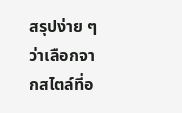สรุปง่าย ๆ ว่าเลือกจากสไตล์ที่อ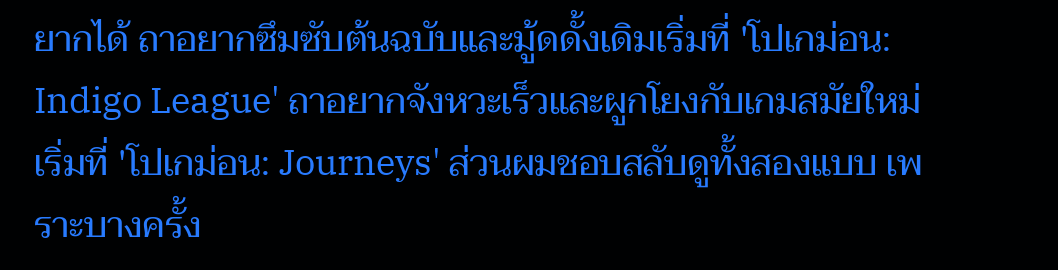ยากได้ ถาอยากซึมซับต้นฉบับและมู้ดดั้งเดิมเริ่มที่ 'โปเกม่อน: Indigo League' ถาอยากจังหวะเร็วและผูกโยงกับเกมสมัยใหม่เริ่มที่ 'โปเกม่อน: Journeys' ส่วนผมชอบสลับดูทั้งสองแบบ เพราะบางครั้ง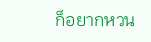ก็อยากหวน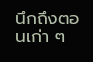นึกถึงตอนเก่า ๆ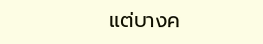แต่บางค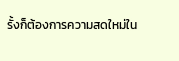รั้งก็ต้องการความสดใหม่ใน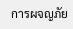การผจญภัย